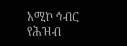አሚኮ ኅብር የሕዝብ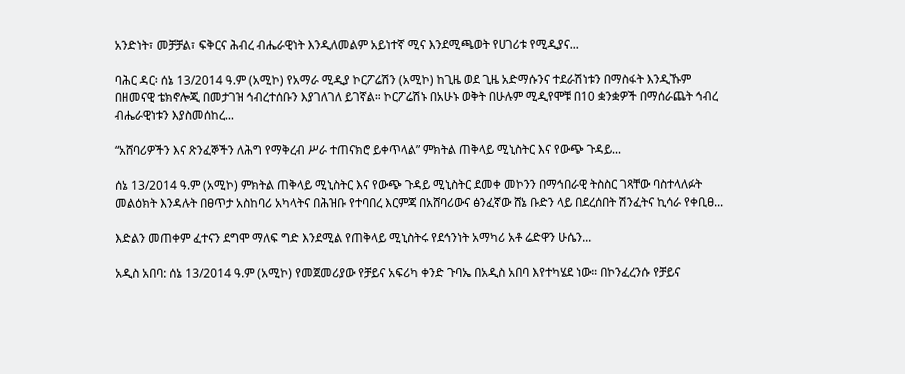አንድነት፣ መቻቻል፣ ፍቅርና ሕብረ ብሔራዊነት እንዲለመልም አይነተኛ ሚና እንደሚጫወት የሀገሪቱ የሚዲያና...

ባሕር ዳር፡ ሰኔ 13/2014 ዓ.ም (አሚኮ) የአማራ ሚዲያ ኮርፖሬሽን (አሚኮ) ከጊዜ ወደ ጊዜ አድማሱንና ተደራሽነቱን በማስፋት እንዲኹም በዘመናዊ ቴክኖሎጂ በመታገዝ ኅብረተሰቡን እያገለገለ ይገኛል። ኮርፖሬሽኑ በአሁኑ ወቅት በሁሉም ሚዲየሞቹ በ10 ቋንቋዎች በማሰራጨት ኅብረ ብሔራዊነቱን እያስመሰከረ...

“አሸባሪዎችን እና ጽንፈኞችን ለሕግ የማቅረብ ሥራ ተጠናክሮ ይቀጥላል” ምክትል ጠቅላይ ሚኒስትር እና የውጭ ጉዳይ...

ሰኔ 13/2014 ዓ.ም (አሚኮ) ምክትል ጠቅላይ ሚኒስትር እና የውጭ ጉዳይ ሚኒስትር ደመቀ መኮንን በማኅበራዊ ትስስር ገጻቸው ባስተላለፉት መልዕክት እንዳሉት በፀጥታ አስከባሪ አካላትና በሕዝቡ የተባበረ እርምጃ በአሸባሪውና ፅንፈኛው ሸኔ ቡድን ላይ በደረሰበት ሽንፈትና ኪሳራ የቀቢፀ...

እድልን መጠቀም ፈተናን ደግሞ ማለፍ ግድ እንደሚል የጠቅላይ ሚኒስትሩ የደኅንነት አማካሪ አቶ ሬድዋን ሁሴን...

አዲስ አበባ: ሰኔ 13/2014 ዓ.ም (አሚኮ) የመጀመሪያው የቻይና አፍሪካ ቀንድ ጉባኤ በአዲስ አበባ እየተካሄደ ነው። በኮንፈረንሱ የቻይና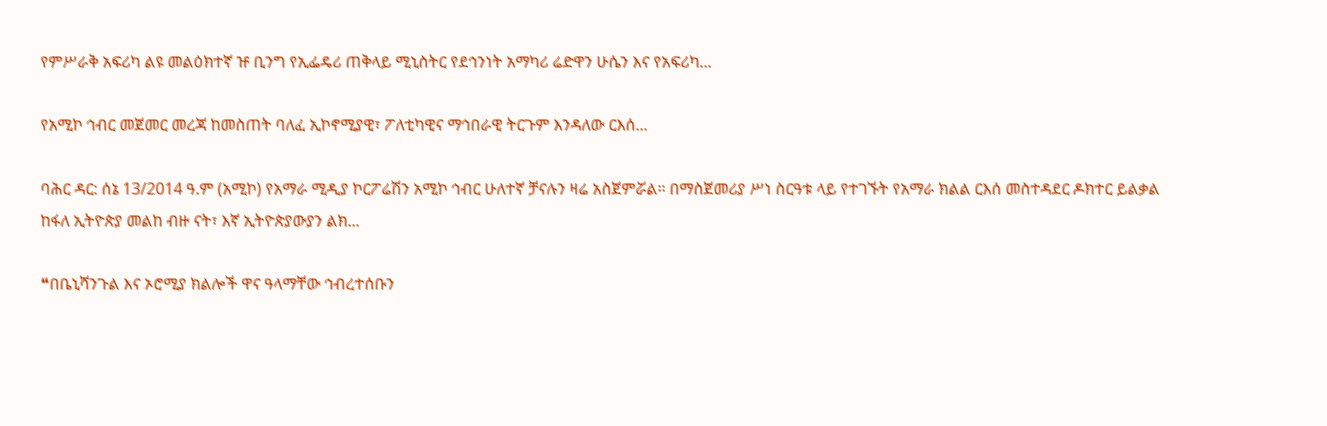የምሥራቅ አፍሪካ ልዩ መልዕክተኛ ዡ ቢንግ የኢፌዴሪ ጠቅላይ ሚኒስትር የደኅንነት አማካሪ ሬድዋን ሁሴን እና የአፍሪካ...

የአሚኮ ኅብር መጀመር መረጃ ከመስጠት ባለፈ ኢኮኖሚያዊ፣ ፖለቲካዊና ማኅበራዊ ትርጉም እንዳለው ርእሰ...

ባሕር ዳር: ሰኔ 13/2014 ዓ.ም (አሚኮ) የአማራ ሚዲያ ኮርፖሬሽን አሚኮ ኅብር ሁለተኛ ቻናሉን ዛሬ አስጀምሯል፡፡ በማስጀመሪያ ሥነ ስርዓቱ ላይ የተገኙት የአማራ ክልል ርእሰ መስተዳደር ዶክተር ይልቃል ከፋለ ኢትዮጵያ መልከ ብዙ ናት፣ እኛ ኢትዮጵያውያን ልክ...

❝በቤኒሻንጉል እና ኦሮሚያ ክልሎች ዋና ዓላማቸው ኅብረተሰቡን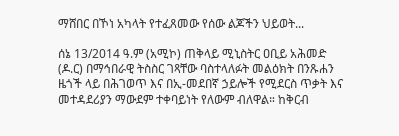ማሸበር በኾነ አካላት የተፈጸመው የሰው ልጆችን ህይወት...

ሰኔ 13/2014 ዓ.ም (አሚኮ) ጠቅላይ ሚኒስትር ዐቢይ አሕመድ (ዶ.ር) በማኅበራዊ ትስስር ገጻቸው ባስተላለፉት መልዕክት በንጹሐን ዜጎች ላይ በሕገወጥ እና በኢ-መደበኛ ኃይሎች የሚደርስ ጥቃት እና መተዳደሪያን ማውደም ተቀባይነት የለውም ብለዋል። ከቅርብ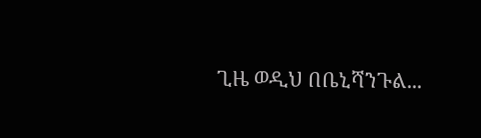ጊዜ ወዲህ በቤኒሻንጉል...